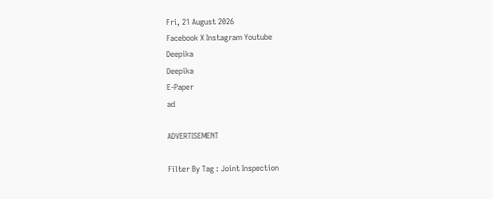Fri, 21 August 2026
Facebook X Instagram Youtube
Deepika
Deepika
E-Paper
ad

ADVERTISEMENT

Filter By Tag : Joint Inspection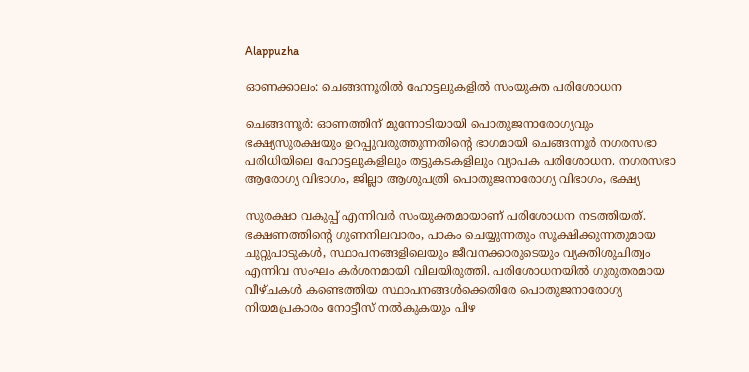Alappuzha

ഓണക്കാലം: ചെങ്ങന്നൂരിൽ ഹോട്ടലുകളിൽ സംയുക്ത പരിശോധന

ചെങ്ങന്നൂർ: ഓണത്തിന് മുന്നോടിയായി പൊതുജനാരോഗ്യവും ഭക്ഷ്യസുരക്ഷയും ഉറപ്പുവരുത്തുന്നതിന്‍റെ ഭാഗമായി ചെങ്ങന്നൂർ നഗരസഭാ പരിധിയിലെ ഹോട്ടലുകളിലും തട്ടുകടകളിലും വ്യാപക പരിശോധന. നഗരസഭാ ആരോഗ്യ വിഭാഗം, ജില്ലാ ആശുപത്രി പൊതുജനാരോഗ്യ വിഭാഗം, ഭക്ഷ്യ

സുരക്ഷാ വകുപ്പ് എന്നിവർ സംയുക്തമായാണ് പരിശോധന നടത്തിയത്.
ഭക്ഷണത്തിന്‍റെ ഗുണനിലവാരം, പാകം ചെയ്യുന്നതും സൂക്ഷിക്കുന്നതുമായ ചുറ്റുപാടുകൾ, സ്ഥാപനങ്ങളിലെയും ജീവനക്കാരുടെയും വ്യക്തിശുചിത്വം എന്നിവ സംഘം കർശനമായി വിലയിരുത്തി. പരിശോധനയിൽ ഗുരുതരമായ വീഴ്ചകൾ കണ്ടെത്തിയ സ്ഥാപനങ്ങൾക്കെതിരേ പൊതുജനാരോഗ്യ നിയമപ്രകാരം നോട്ടീസ് നൽകുകയും പിഴ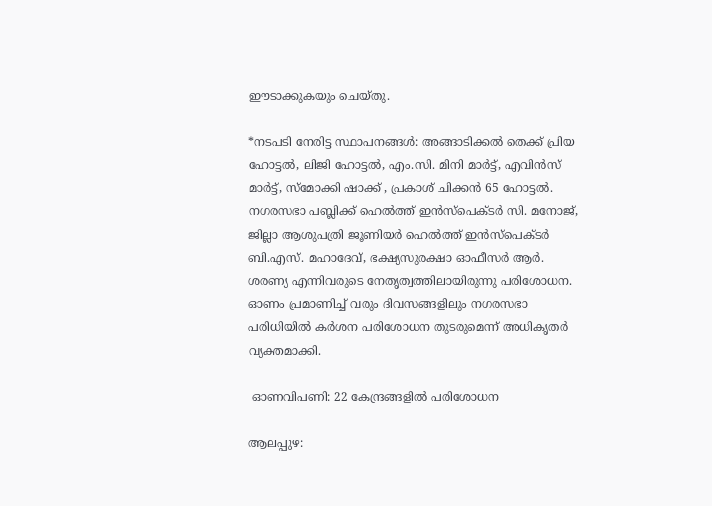ഈടാക്കുകയും ചെയ്തു.

*നടപടി നേരിട്ട സ്ഥാപനങ്ങൾ: അങ്ങാടിക്കൽ തെക്ക് പ്രിയ ഹോട്ടൽ, ലിജി ഹോട്ടൽ, എം.സി. മിനി മാർട്ട്, എവിൻസ് മാർട്ട്, സ്മോക്കി ഷാക്ക് , പ്രകാശ് ചിക്കൻ 65 ഹോട്ടൽ. നഗരസഭാ പബ്ലിക്ക് ഹെൽത്ത്‌ ഇൻസ്‌പെക്ടർ സി. മനോജ്‌, ജില്ലാ ആശുപത്രി ജൂണിയർ ഹെൽത്ത്‌ ഇൻസ്‌പെക്ടർ ബി.എസ്. മഹാദേവ്, ഭക്ഷ്യസുരക്ഷാ ഓഫീസർ ആർ. ശരണ്യ എന്നിവരുടെ നേതൃത്വത്തിലായിരുന്നു പരിശോധന. ഓണം പ്രമാണിച്ച് വരും ദിവസങ്ങളിലും നഗരസഭാ പരിധിയിൽ കർശന പരിശോധന തുടരുമെന്ന് അധികൃതർ വ്യക്തമാക്കി.

 ഓണവിപണി: 22 കേന്ദ്രങ്ങളിൽ പരിശോധന

ആലപ്പുഴ: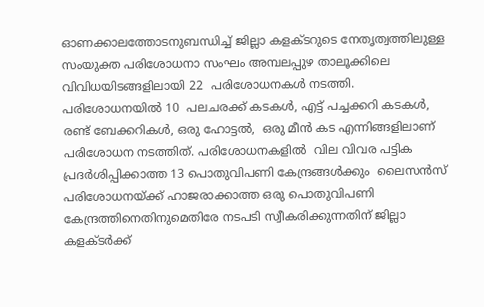ഓണക്കാലത്തോടനുബന്ധിച്ച് ജില്ലാ കളക്‌‌ടറുടെ നേതൃത്വത്തിലുള്ള സംയുക്ത പരിശോധനാ സംഘം അമ്പലപ്പുഴ താലൂക്കിലെ വിവിധയിടങ്ങളിലായി 22  പരിശോധനകൾ നടത്തി. പരിശോധനയിൽ 10  പലചരക്ക് കടകൾ, എട്ട് പച്ചക്കറി കടകൾ, രണ്ട് ബേക്കറികൾ, ഒരു ഹോട്ടൽ,  ഒരു മീൻ കട എന്നിങ്ങളിലാണ് പരിശോധന നടത്തിത്. പരിശോധനകളിൽ  വില വിവര പട്ടിക പ്രദർശിപ്പിക്കാത്ത 13 പൊതുവിപണി കേന്ദ്രങ്ങൾക്കും  ലൈസൻസ് പരിശോധനയ്ക്ക് ഹാജരാക്കാത്ത ഒരു പൊതുവിപണി കേന്ദ്രത്തിനെതിനുമെതിരേ നടപടി സ്വീകരിക്കുന്നതിന് ജില്ലാ കളക്‌ടർക്ക്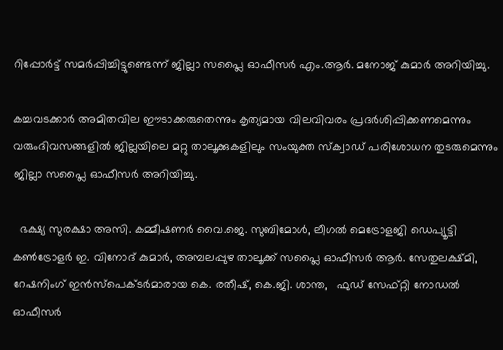റിപ്പോർട്ട് സമർപ്പിച്ചിട്ടുണ്ടെന്ന് ജില്ലാ സപ്ലൈ ഓഫീസർ എം.ആർ. മനോജ് കുമാർ അറിയിച്ചു.

കച്ചവടക്കാർ അമിതവില ഈടാക്കരുതെന്നും കൃത്യമായ വിലവിവരം പ്രദർശിപ്പിക്കണമെന്നും വരുംദിവസങ്ങളിൽ ജില്ലയിലെ മറ്റു താലൂക്കുകളിലും സംയുക്ത സ്ക്വാഡ് പരിശോധന തുടരുമെന്നും ജില്ലാ സപ്ലൈ ഓഫീസർ അറിയിച്ചു.

  ഭക്ഷ്യ സുരക്ഷാ അസി. കമ്മീഷണർ വൈ.ജെ. സുബിമോൾ, ലീഗൽ മെട്രോളജി ഡെപ്യൂട്ടി കൺട്രോളർ ഇ. വിനോദ് കുമാർ, അമ്പലപ്പുഴ താലൂക്ക് സപ്ലൈ ഓഫീസർ ആർ. സേതുലക്ഷ്മി,     റേഷനിംഗ് ഇൻസ്പെക്ടർമാരായ കെ. രതീഷ്, കെ.ജി. ശാന്ത,   ഫുഡ് സേഫ്റ്റി നോഡൽ ഓഫീസർ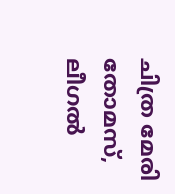ചിത്ര മേരി തോമസ്, ലീഗൽ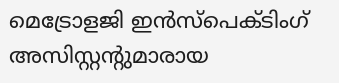മെട്രോളജി ഇൻസ്പെക്‌ടിംഗ് അസിസ്റ്റന്‍റുമാരായ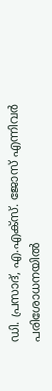ഡി. പ്രസാദ്, എ.എക്സ്. ജോസ് എന്നിവർ പരിശോധനയിൽ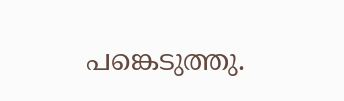പങ്കെടുത്തു.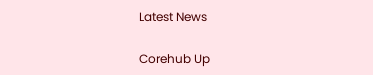Latest News

Corehub Up